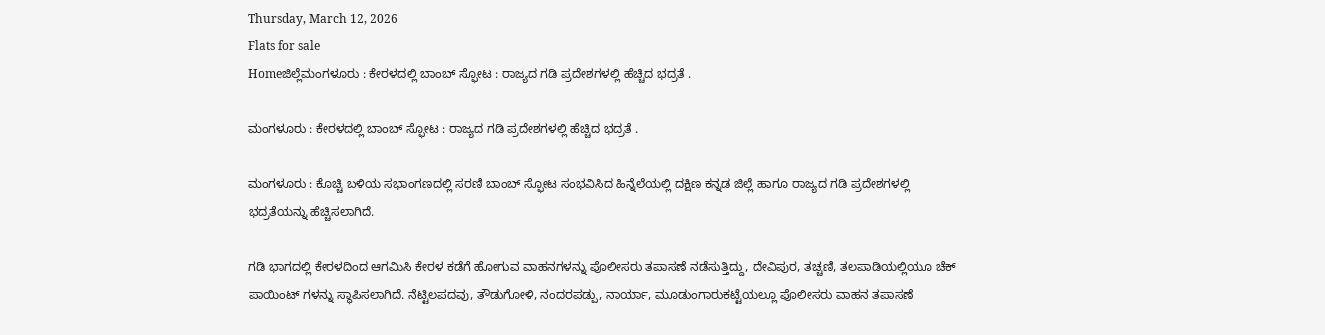Thursday, March 12, 2026
Flats for sale
Homeಜಿಲ್ಲೆಮಂಗಳೂರು : ಕೇರಳದಲ್ಲಿ ಬಾಂಬ್ ಸ್ಫೋಟ : ರಾಜ್ಯದ ಗಡಿ ಪ್ರದೇಶಗಳಲ್ಲಿ ಹೆಚ್ಚಿದ ಭದ್ರತೆ .

ಮಂಗಳೂರು : ಕೇರಳದಲ್ಲಿ ಬಾಂಬ್ ಸ್ಫೋಟ : ರಾಜ್ಯದ ಗಡಿ ಪ್ರದೇಶಗಳಲ್ಲಿ ಹೆಚ್ಚಿದ ಭದ್ರತೆ .

ಮಂಗಳೂರು : ಕೊಚ್ಚಿ ಬಳಿಯ ಸಭಾಂಗಣದಲ್ಲಿ ಸರಣಿ ಬಾಂಬ್ ಸ್ಫೋಟ ಸಂಭವಿಸಿದ ಹಿನ್ನೆಲೆಯಲ್ಲಿ ದಕ್ಷಿಣ ಕನ್ನಡ ಜಿಲ್ಲೆ ಹಾಗೂ ರಾಜ್ಯದ ಗಡಿ ಪ್ರದೇಶಗಳಲ್ಲಿ ಭದ್ರತೆಯನ್ನು ಹೆಚ್ಚಿಸಲಾಗಿದೆ.

ಗಡಿ ಭಾಗದಲ್ಲಿ ಕೇರಳದಿಂದ ಆಗಮಿಸಿ ಕೇರಳ ಕಡೆಗೆ ಹೋಗುವ ವಾಹನಗಳನ್ನು ಪೊಲೀಸರು ತಪಾಸಣೆ ನಡೆಸುತ್ತಿದ್ದು, ದೇವಿಪುರ, ತಚ್ಚಣಿ, ತಲಪಾಡಿಯಲ್ಲಿಯೂ ಚೆಕ್ ಪಾಯಿಂಟ್ ಗಳನ್ನು ಸ್ಥಾಪಿಸಲಾಗಿದೆ. ನೆಟ್ಟಿಲಪದವು, ತೌಡುಗೋಳಿ, ನಂದರಪಡ್ಪು, ನಾರ್ಯಾ, ಮೂಡುಂಗಾರುಕಟ್ಟೆಯಲ್ಲೂ ಪೊಲೀಸರು ವಾಹನ ತಪಾಸಣೆ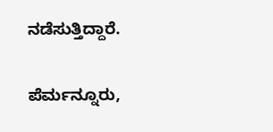ನಡೆಸುತ್ತಿದ್ದಾರೆ.

ಪೆರ್ಮನ್ನೂರು,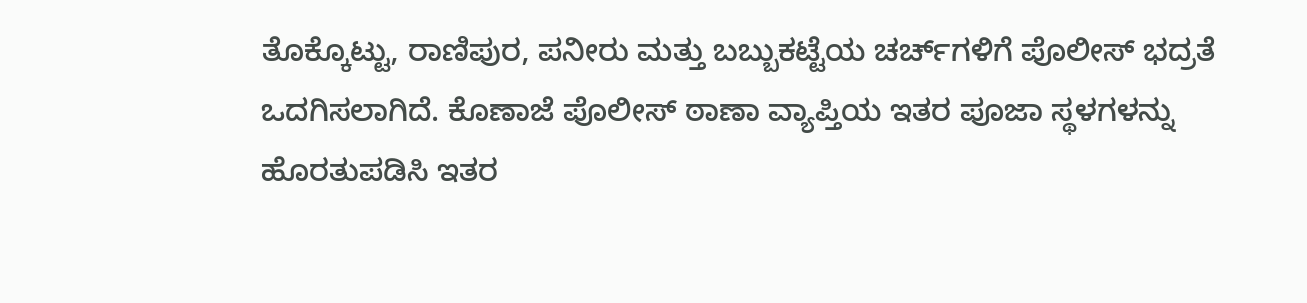ತೊಕ್ಕೊಟ್ಟು, ರಾಣಿಪುರ, ಪನೀರು ಮತ್ತು ಬಬ್ಬುಕಟ್ಟೆಯ ಚರ್ಚ್‌ಗಳಿಗೆ ಪೊಲೀಸ್ ಭದ್ರತೆ ಒದಗಿಸಲಾಗಿದೆ. ಕೊಣಾಜೆ ಪೊಲೀಸ್ ಠಾಣಾ ವ್ಯಾಪ್ತಿಯ ಇತರ ಪೂಜಾ ಸ್ಥಳಗಳನ್ನು ಹೊರತುಪಡಿಸಿ ಇತರ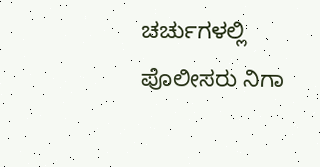ಚರ್ಚುಗಳಲ್ಲಿ ಪೊಲೀಸರು ನಿಗಾ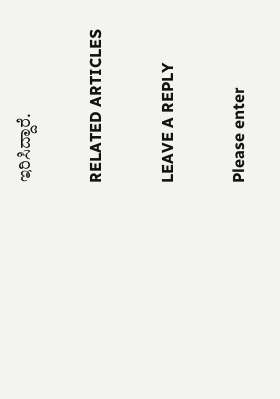ಇರಿಸಿದ್ದಾರೆ.

RELATED ARTICLES

LEAVE A REPLY

Please enter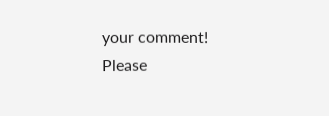your comment!
Please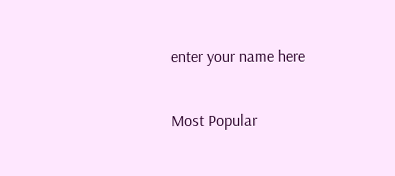enter your name here

Most Popular